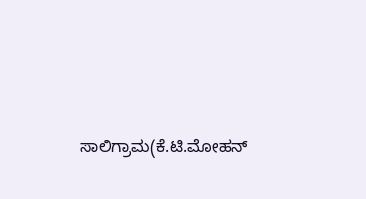ಸಾಲಿಗ್ರಾಮ(ಕೆ.ಟಿ.ಮೋಹನ್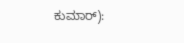ಕುಮಾರ್):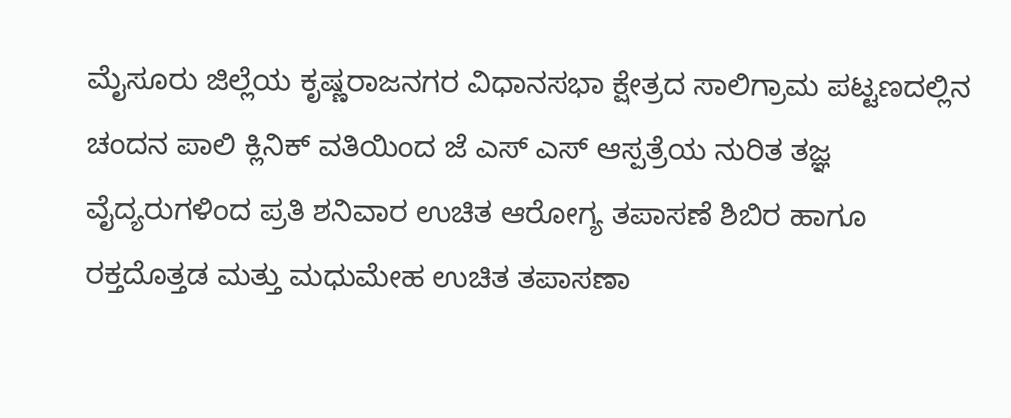ಮೈಸೂರು ಜಿಲ್ಲೆಯ ಕೃಷ್ಣರಾಜನಗರ ವಿಧಾನಸಭಾ ಕ್ಷೇತ್ರದ ಸಾಲಿಗ್ರಾಮ ಪಟ್ಟಣದಲ್ಲಿನ ಚಂದನ ಪಾಲಿ ಕ್ಲಿನಿಕ್ ವತಿಯಿಂದ ಜೆ ಎಸ್ ಎಸ್ ಆಸ್ಪತ್ರೆಯ ನುರಿತ ತಜ್ಞ ವೈದ್ಯರುಗಳಿಂದ ಪ್ರತಿ ಶನಿವಾರ ಉಚಿತ ಆರೋಗ್ಯ ತಪಾಸಣೆ ಶಿಬಿರ ಹಾಗೂ ರಕ್ತದೊತ್ತಡ ಮತ್ತು ಮಧುಮೇಹ ಉಚಿತ ತಪಾಸಣಾ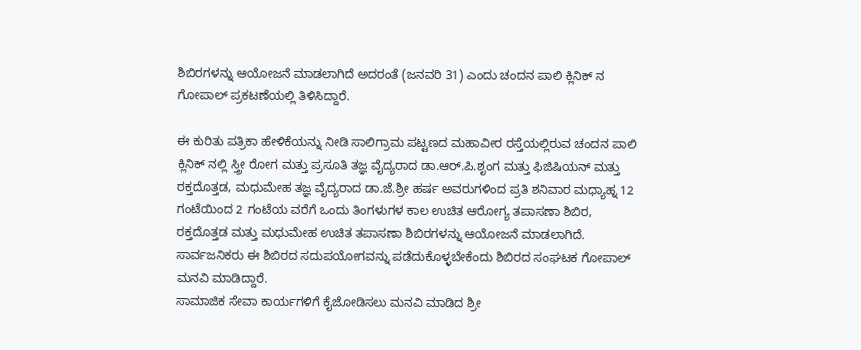ಶಿಬಿರಗಳನ್ನು ಆಯೋಜನೆ ಮಾಡಲಾಗಿದೆ ಅದರಂತೆ (ಜನವರಿ 31) ಎಂದು ಚಂದನ ಪಾಲಿ ಕ್ಲಿನಿಕ್ ನ ಗೋಪಾಲ್ ಪ್ರಕಟಣೆಯಲ್ಲಿ ತಿಳಿಸಿದ್ದಾರೆ.

ಈ ಕುರಿತು ಪತ್ರಿಕಾ ಹೇಳಿಕೆಯನ್ನು ನೀಡಿ ಸಾಲಿಗ್ರಾಮ ಪಟ್ಟಣದ ಮಹಾವೀರ ರಸ್ತೆಯಲ್ಲಿರುವ ಚಂದನ ಪಾಲಿ ಕ್ಲಿನಿಕ್ ನಲ್ಲಿ ಸ್ತ್ರೀ ರೋಗ ಮತ್ತು ಪ್ರಸೂತಿ ತಜ್ಞ ವೈದ್ಯರಾದ ಡಾ.ಆರ್.ಪಿ.ಶೃಂಗ ಮತ್ತು ಫಿಜಿಷಿಯನ್ ಮತ್ತು ರಕ್ತದೊತ್ತಡ, ಮಧುಮೇಹ ತಜ್ಞ ವೈದ್ಯರಾದ ಡಾ.ಜೆ.ಶ್ರೀ ಹರ್ಷ ಅವರುಗಳಿಂದ ಪ್ರತಿ ಶನಿವಾರ ಮಧ್ಯಾಹ್ನ 12 ಗಂಟೆಯಿಂದ 2 ಗಂಟೆಯ ವರೆಗೆ ಒಂದು ತಿಂಗಳುಗಳ ಕಾಲ ಉಚಿತ ಆರೋಗ್ಯ ತಪಾಸಣಾ ಶಿಬಿರ, ರಕ್ತದೊತ್ತಡ ಮತ್ತು ಮಧುಮೇಹ ಉಚಿತ ತಪಾಸಣಾ ಶಿಬಿರಗಳನ್ನು ಆಯೋಜನೆ ಮಾಡಲಾಗಿದೆ. ಸಾರ್ವಜನಿಕರು ಈ ಶಿಬಿರದ ಸದುಪಯೋಗವನ್ನು ಪಡೆದುಕೊಳ್ಳಬೇಕೆಂದು ಶಿಬಿರದ ಸಂಘಟಕ ಗೋಪಾಲ್ ಮನವಿ ಮಾಡಿದ್ದಾರೆ.
ಸಾಮಾಜಿಕ ಸೇವಾ ಕಾರ್ಯಗಳಿಗೆ ಕೈಜೋಡಿಸಲು ಮನವಿ ಮಾಡಿದ ಶ್ರೀ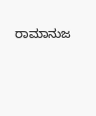ರಾಮಾನುಜ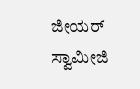ಜೀಯರ್ ಸ್ವಾಮೀಜಿ